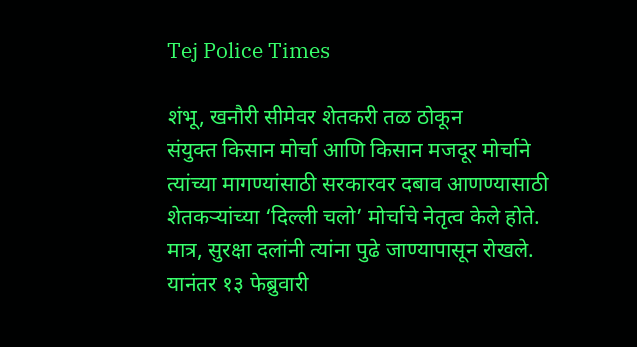Tej Police Times

शंभू, खनौरी सीमेवर शेतकरी तळ ठोकून
संयुक्त किसान मोर्चा आणि किसान मजदूर मोर्चाने त्यांच्या मागण्यांसाठी सरकारवर दबाव आणण्यासाठी शेतकऱ्यांच्या ‘दिल्ली चलो’ मोर्चाचे नेतृत्व केले होते. मात्र, सुरक्षा दलांनी त्यांना पुढे जाण्यापासून रोखले. यानंतर १३ फेब्रुवारी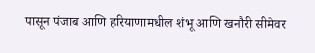पासून पंजाब आणि हरियाणामधील शंभू आणि खनौरी सीमेवर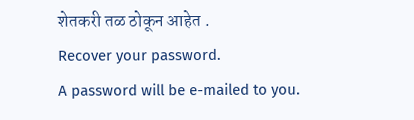शेतकरी तळ ठोकून आहेत .
Recover your password.
A password will be e-mailed to you.